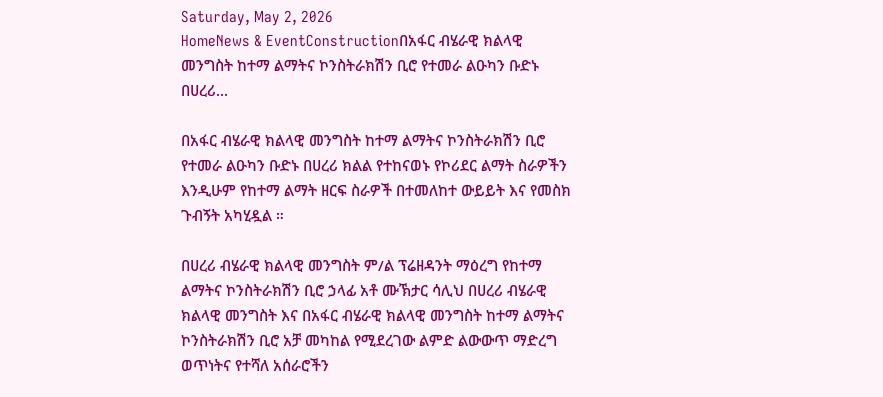Saturday, May 2, 2026
HomeNews & EventConstructionበአፋር ብሄራዊ ክልላዊ መንግስት ከተማ ልማትና ኮንስትራክሽን ቢሮ የተመራ ልዑካን ቡድኑ በሀረሪ...

በአፋር ብሄራዊ ክልላዊ መንግስት ከተማ ልማትና ኮንስትራክሽን ቢሮ የተመራ ልዑካን ቡድኑ በሀረሪ ክልል የተከናወኑ የኮሪደር ልማት ስራዎችን እንዲሁም የከተማ ልማት ዘርፍ ስራዎች በተመለከተ ውይይት እና የመስክ ጉብኝት አካሂዷል ።

በሀረሪ ብሄራዊ ክልላዊ መንግስት ም/ል ፕሬዘዳንት ማዕረግ የከተማ ልማትና ኮንስትራክሽን ቢሮ ኃላፊ አቶ ሙኽታር ሳሊህ በሀረሪ ብሄራዊ ክልላዊ መንግስት እና በአፋር ብሄራዊ ክልላዊ መንግስት ከተማ ልማትና ኮንስትራክሽን ቢሮ አቻ መካከል የሚደረገው ልምድ ልውውጥ ማድረግ ወጥነትና የተሻለ አሰራሮችን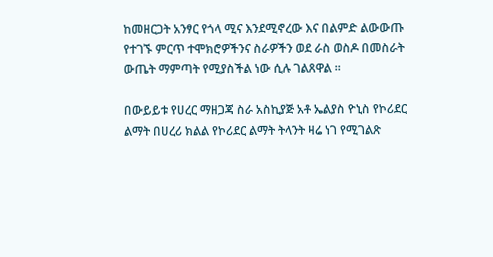ከመዘርጋት አንፃር የጎላ ሚና እንደሚኖረው እና በልምድ ልውውጡ የተገኙ ምርጥ ተሞክሮዎችንና ስራዎችን ወደ ራስ ወስዶ በመስራት ውጤት ማምጣት የሚያስችል ነው ሲሉ ገልጸዋል ።

በውይይቱ የሀረር ማዘጋጃ ስራ አስኪያጅ አቶ ኤልያስ ዮኒስ የኮሪደር ልማት በሀረሪ ክልል የኮሪደር ልማት ትላንት ዛሬ ነገ የሚገልጽ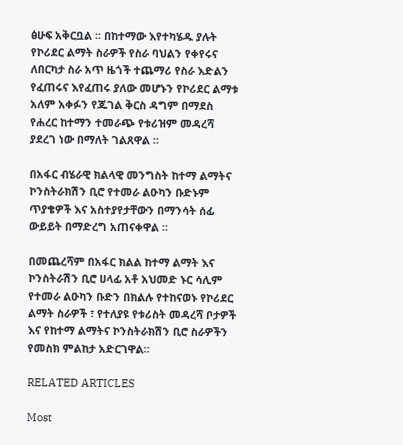ፅሁፍ አቅርቧል ። በከተማው እየተካሄዱ ያሉት የኮሪደር ልማት ስራዎች የስራ ባህልን የቀየሩና ለበርካታ ስራ አጥ ዜጎች ተጨማሪ የስራ እድልን የፈጠሩና እየፈጠሩ ያለው መሆኑን የኮሪደር ልማቱ አለም አቀፉን የጁገል ቅርስ ዳግም በማደስ የሐረር ከተማን ተመራጭ የቱሪዝም መዳረሻ ያደረገ ነው በማለት ገልጸዋል ።

በአፋር ብሄራዊ ክልላዊ መንግስት ከተማ ልማትና ኮንስትራክሽን ቢሮ የተመራ ልዑካን ቡድኑም ጥያቄዎች እና አስተያየታቸውን በማንሳት ሰፊ ውይይት በማድረግ አጠናቀዋል ።

በመጨረሻም በአፋር ክልል ከተማ ልማት እና ኮንስትራሽን ቢሮ ሀላፊ አቶ አህመድ ኑር ሳሊም የተመራ ልዑካን ቡድን በክልሉ የተከናወኑ የኮሪደር ልማት ስራዎች ፣ የተለያዩ የቱሪስት መዳረሻ ቦታዎች እና የከተማ ልማትና ኮንስትራክሽን ቢሮ ስራዎችን የመስክ ምልከታ አድርገዋል።

RELATED ARTICLES

Most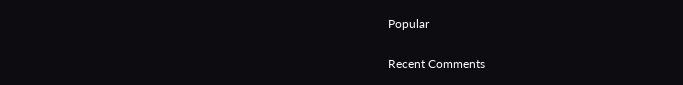Popular

Recent Comments